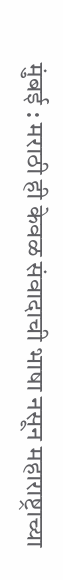मुंबई : मराठी ही केवळ संवादाची भाषा नसून महाराष्ट्राच्या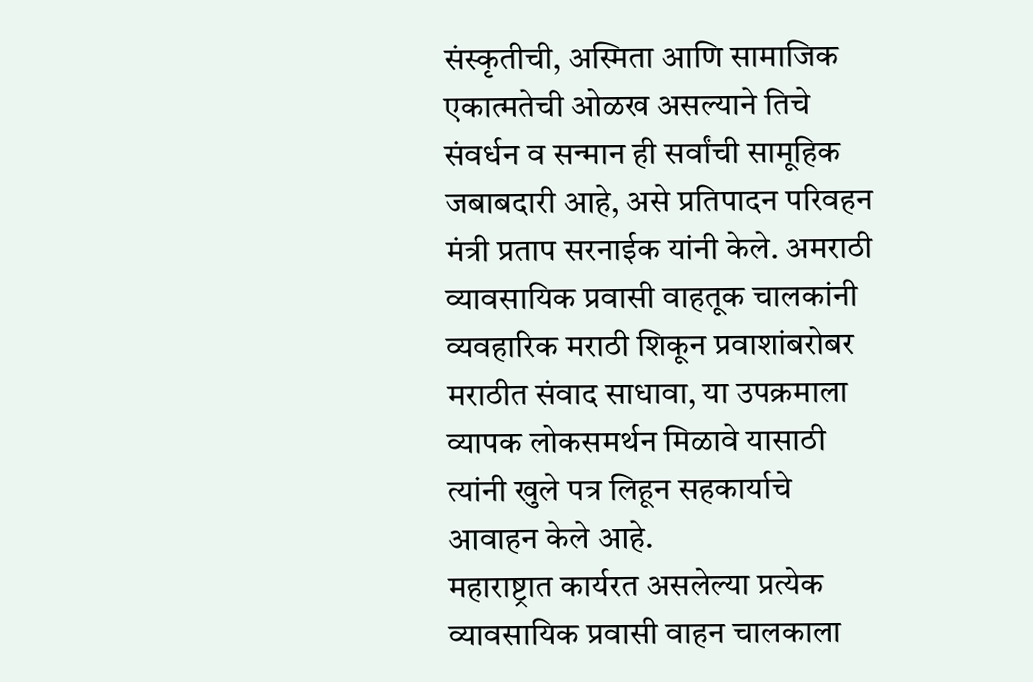संस्कृतीची, अस्मिता आणि सामाजिक एकात्मतेची ओळख असल्याने तिचे संवर्धन व सन्मान ही सर्वांची सामूहिक जबाबदारी आहे, असे प्रतिपादन परिवहन मंत्री प्रताप सरनाईक यांनी केले. अमराठी व्यावसायिक प्रवासी वाहतूक चालकांनी व्यवहारिक मराठी शिकून प्रवाशांबरोबर मराठीत संवाद साधावा, या उपक्रमाला व्यापक लोकसमर्थन मिळावे यासाठी त्यांनी खुले पत्र लिहून सहकार्याचे आवाहन केले आहे.
महाराष्ट्रात कार्यरत असलेल्या प्रत्येक व्यावसायिक प्रवासी वाहन चालकाला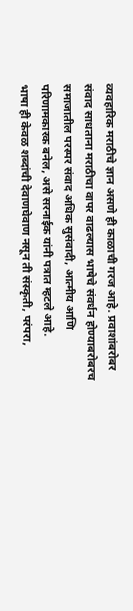व्यवहारिक मराठीचे ज्ञान असणे ही काळाची गरज आहे. प्रवाशांबरोबर संवाद साधताना मराठीचा वापर वाढल्यास भाषेचे संवर्धन होण्याबरोबरच समाजातील परस्पर संवाद अधिक सुसंवादी, आत्मीय आणि परिणामकारक बनेल, असे सरनाईक यांनी पत्रात म्हटले आहे.
भाषा ही केवळ शब्दांची देवाणघेवाण नसून ती संस्कृती, परंपरा,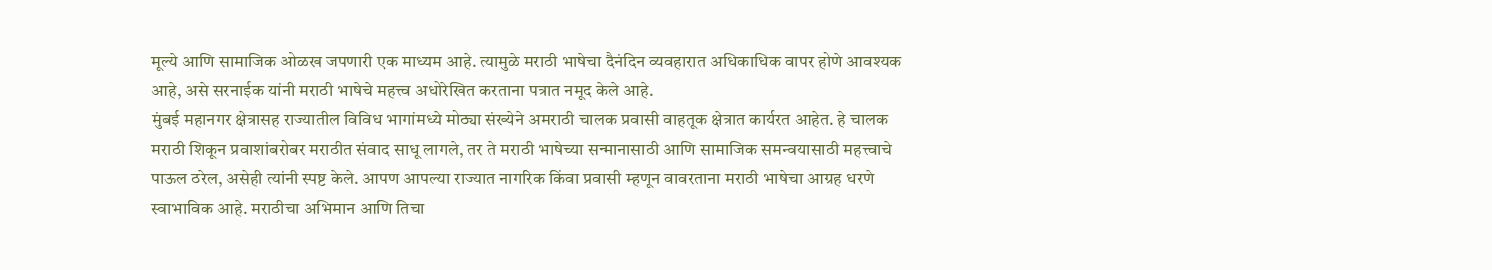मूल्ये आणि सामाजिक ओळख जपणारी एक माध्यम आहे. त्यामुळे मराठी भाषेचा दैनंदिन व्यवहारात अधिकाधिक वापर होणे आवश्यक आहे, असे सरनाईक यांनी मराठी भाषेचे महत्त्व अधोरेखित करताना पत्रात नमूद केले आहे.
मुंबई महानगर क्षेत्रासह राज्यातील विविध भागांमध्ये मोठ्या संख्येने अमराठी चालक प्रवासी वाहतूक क्षेत्रात कार्यरत आहेत. हे चालक मराठी शिकून प्रवाशांबरोबर मराठीत संवाद साधू लागले, तर ते मराठी भाषेच्या सन्मानासाठी आणि सामाजिक समन्वयासाठी महत्त्वाचे पाऊल ठरेल, असेही त्यांनी स्पष्ट केले. आपण आपल्या राज्यात नागरिक किंवा प्रवासी म्हणून वावरताना मराठी भाषेचा आग्रह धरणे स्वाभाविक आहे. मराठीचा अभिमान आणि तिचा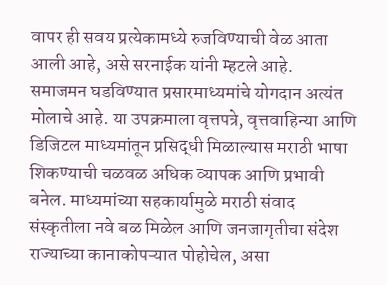वापर ही सवय प्रत्येकामध्ये रुजविण्याची वेळ आता आली आहे, असे सरनाईक यांनी म्हटले आहे.
समाजमन घडविण्यात प्रसारमाध्यमांचे योगदान अत्यंत मोलाचे आहे. या उपक्रमाला वृत्तपत्रे, वृत्तवाहिन्या आणि डिजिटल माध्यमांतून प्रसिद्धी मिळाल्यास मराठी भाषा शिकण्याची चळवळ अधिक व्यापक आणि प्रभावी बनेल. माध्यमांच्या सहकार्यामुळे मराठी संवाद संस्कृतीला नवे बळ मिळेल आणि जनजागृतीचा संदेश राज्याच्या कानाकोपऱ्यात पोहोचेल, असा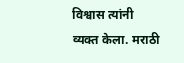विश्वास त्यांनी व्यक्त केला. मराठी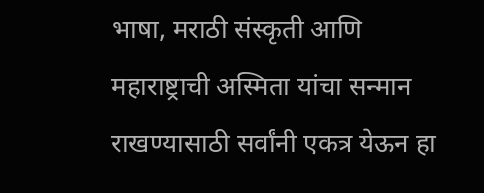भाषा, मराठी संस्कृती आणि महाराष्ट्राची अस्मिता यांचा सन्मान राखण्यासाठी सर्वांनी एकत्र येऊन हा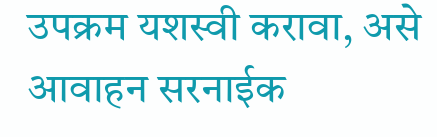उपक्रम यशस्वी करावा, असे आवाहन सरनाईक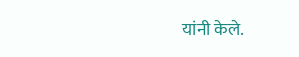यांनी केले.